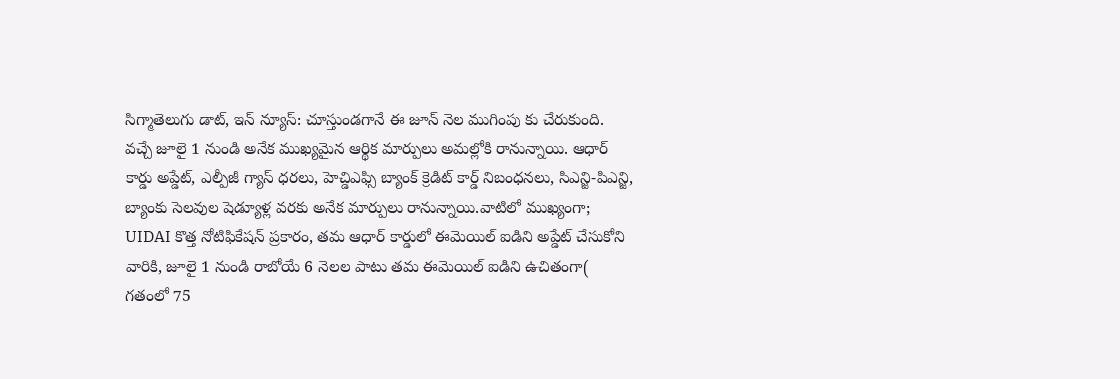సిగ్మాతెలుగు డాట్, ఇన్ న్యూస్: చూస్తుండగానే ఈ జూన్ నెల ముగింపు కు చేరుకుంది. వచ్చే జూలై 1 నుండి అనేక ముఖ్యమైన ఆర్థిక మార్పులు అమల్లోకి రానున్నాయి. ఆధార్ కార్డు అప్డేట్, ఎల్పీజీ గ్యాస్ ధరలు, హెచ్డిఎఫ్సి బ్యాంక్ క్రెడిట్ కార్డ్ నిబంధనలు, సిఎన్జి-పిఎన్జి, బ్యాంకు సెలవుల షెడ్యూళ్ల వరకు అనేక మార్పులు రానున్నాయి.వాటిలో ముఖ్యంగా; UIDAI కొత్త నోటిఫికేషన్ ప్రకారం, తమ ఆధార్ కార్డులో ఈమెయిల్ ఐడిని అప్డేట్ చేసుకోని వారికి, జూలై 1 నుండి రాబోయే 6 నెలల పాటు తమ ఈమెయిల్ ఐడిని ఉచితంగా( గతంలో 75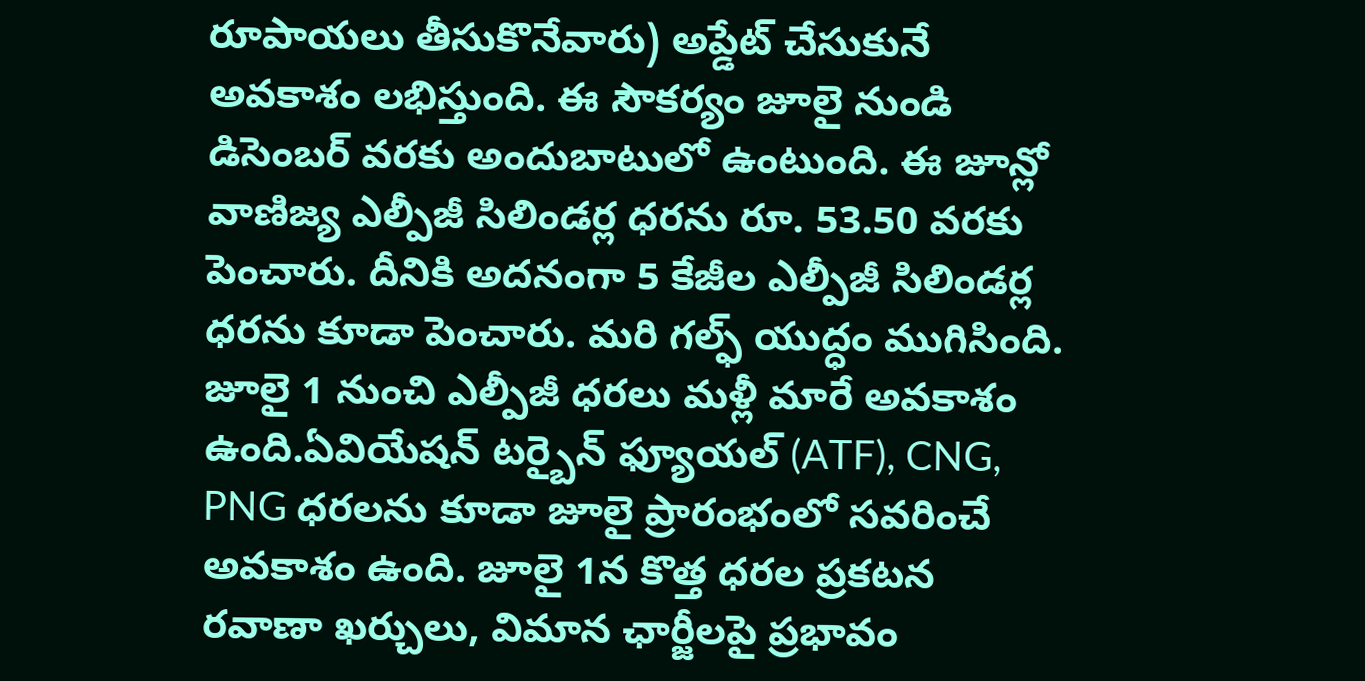రూపాయలు తీసుకొనేవారు) అప్డేట్ చేసుకునే అవకాశం లభిస్తుంది. ఈ సౌకర్యం జూలై నుండి డిసెంబర్ వరకు అందుబాటులో ఉంటుంది. ఈ జూన్లో వాణిజ్య ఎల్పీజీ సిలిండర్ల ధరను రూ. 53.50 వరకు పెంచారు. దీనికి అదనంగా 5 కేజీల ఎల్పీజీ సిలిండర్ల ధరను కూడా పెంచారు. మరి గల్ఫ్ యుద్ధం ముగిసింది. జూలై 1 నుంచి ఎల్పీజీ ధరలు మళ్లీ మారే అవకాశం ఉంది.ఏవియేషన్ టర్బైన్ ఫ్యూయల్ (ATF), CNG, PNG ధరలను కూడా జూలై ప్రారంభంలో సవరించే అవకాశం ఉంది. జూలై 1న కొత్త ధరల ప్రకటన రవాణా ఖర్చులు, విమాన ఛార్జీలపై ప్రభావం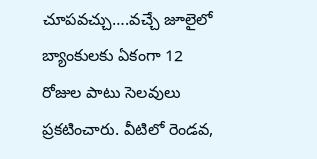చూపవచ్చు….వచ్చే జూలైలో బ్యాంకులకు ఏకంగా 12 రోజుల పాటు సెలవులు ప్రకటించారు. వీటిలో రెండవ,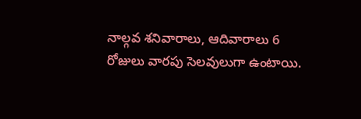నాల్గవ శనివారాలు, ఆదివారాలు 6 రోజులు వారపు సెలవులుగా ఉంటాయి.